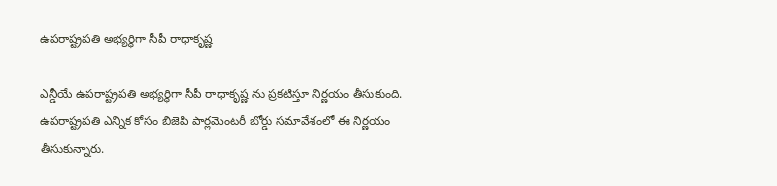ఉపరాష్ట్రపతి అభ్యర్థిగా సీపీ రాధాకృష్ణ

ఎన్డీయే ఉపరాష్ట్రపతి అభ్యర్థిగా సీపీ రాధాకృష్ణ ను ప్రకటిస్తూ నిర్ణయం తీసుకుంది. ఉపరాష్ట్రపతి ఎన్నిక కోసం బిజెపి పార్లమెంటరీ బోర్డు సమావేశంలో ఈ నిర్ణయం తీసుకున్నారు.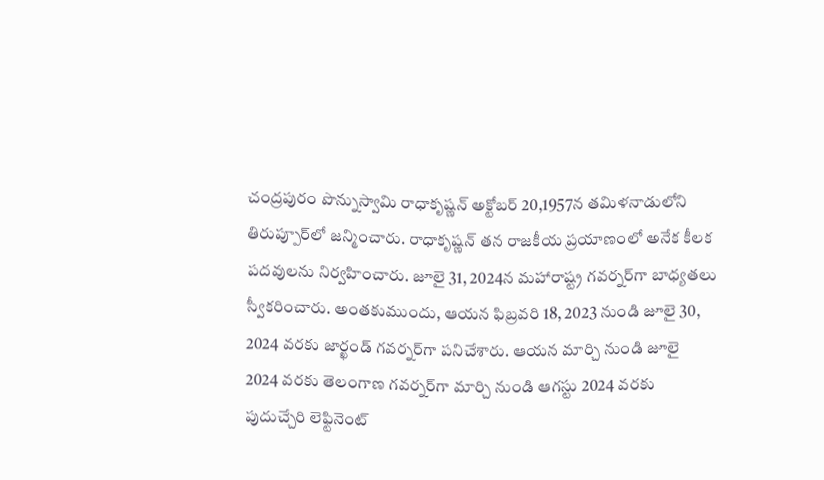చంద్రపురం పొన్నుస్వామి రాధాకృష్ణన్ అక్టోబర్ 20,1957న తమిళనాడులోని తిరుప్పూర్‌లో జన్మించారు. రాధాకృష్ణన్ తన రాజకీయ ప్రయాణంలో అనేక కీలక పదవులను నిర్వహించారు. జూలై 31, 2024న మహారాష్ట్ర గవర్నర్‌గా బాధ్యతలు స్వీకరించారు. అంతకుముందు, ఆయన ఫిబ్రవరి 18, 2023 నుండి జూలై 30, 2024 వరకు జార్ఖండ్ గవర్నర్‌గా పనిచేశారు. ఆయన మార్చి నుండి జూలై 2024 వరకు తెలంగాణ గవర్నర్‌గా మార్చి నుండి ఆగస్టు 2024 వరకు పుదుచ్చేరి లెఫ్టినెంట్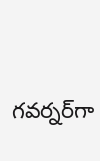గవర్నర్‌గా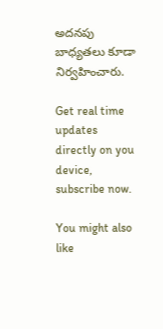అదనపు బాధ్యతలు కూడా నిర్వహించారు.

Get real time updates directly on you device, subscribe now.

You might also like